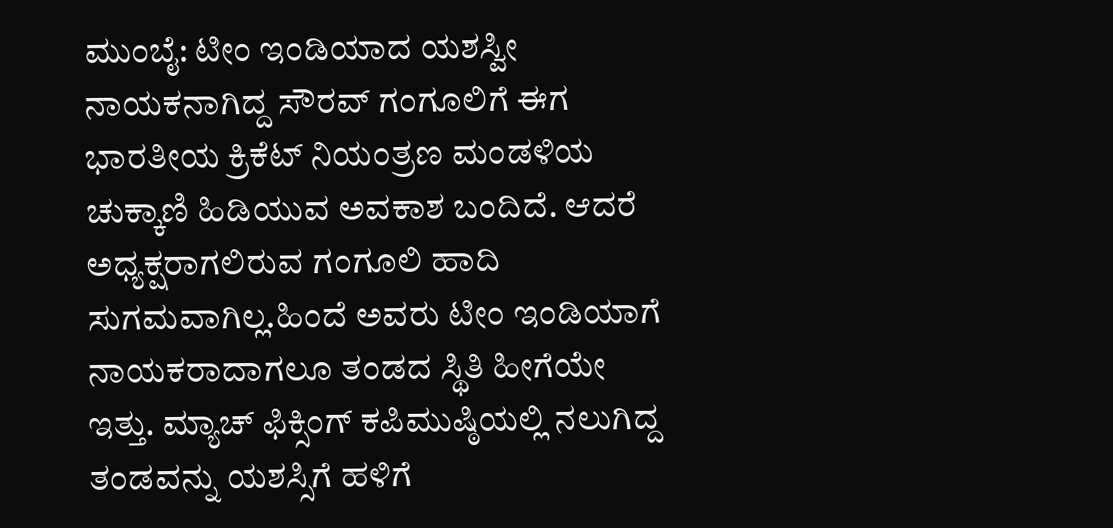ಮುಂಬೈ: ಟೀಂ ಇಂಡಿಯಾದ ಯಶಸ್ವೀ ನಾಯಕನಾಗಿದ್ದ ಸೌರವ್ ಗಂಗೂಲಿಗೆ ಈಗ ಭಾರತೀಯ ಕ್ರಿಕೆಟ್ ನಿಯಂತ್ರಣ ಮಂಡಳಿಯ ಚುಕ್ಕಾಣಿ ಹಿಡಿಯುವ ಅವಕಾಶ ಬಂದಿದೆ. ಆದರೆ ಅಧ್ಯಕ್ಷರಾಗಲಿರುವ ಗಂಗೂಲಿ ಹಾದಿ ಸುಗಮವಾಗಿಲ್ಲ.ಹಿಂದೆ ಅವರು ಟೀಂ ಇಂಡಿಯಾಗೆ ನಾಯಕರಾದಾಗಲೂ ತಂಡದ ಸ್ಥಿತಿ ಹೀಗೆಯೇ ಇತ್ತು. ಮ್ಯಾಚ್ ಫಿಕ್ಸಿಂಗ್ ಕಪಿಮುಷ್ಠಿಯಲ್ಲಿ ನಲುಗಿದ್ದ ತಂಡವನ್ನು ಯಶಸ್ಸಿಗೆ ಹಳಿಗೆ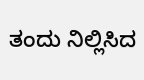ತಂದು ನಿಲ್ಲಿಸಿದ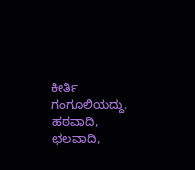ಕೀರ್ತಿ ಗಂಗೂಲಿಯದ್ದು. ಹಠವಾದಿ, ಛಲವಾದಿ,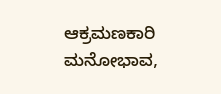ಆಕ್ರಮಣಕಾರಿ ಮನೋಭಾವ,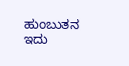ಹುಂಬುತನ ಇದು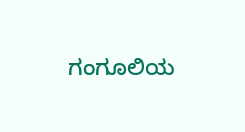ಗಂಗೂಲಿಯ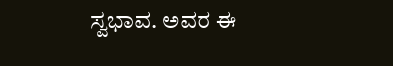ಸ್ವಭಾವ. ಅವರ ಈ